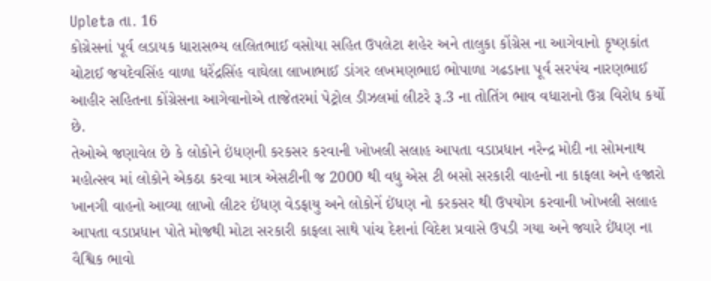Upleta તા. 16
કોગ્રેસનાં પૂર્વ લડાયક ધારાસભ્ય લલિતભાઈ વસોયા સહિત ઉપલેટા શહેર અને તાલુકા કોંગ્રેસ ના આગેવાનો કૃષ્ણકાંત ચોટાઈ જયદેવસિંહ વાળા ધરેંદ્રસિંહ વાઘેલા લાખાભાઈ ડાંગર લખમણભાઇ ભોપાળા ગઢડાના પૂર્વ સરપંચ નારણભાઈ આહીર સહિતના કોંગ્રેસના આગેવાનોએ તાજેતરમાં પેટ્રોલ ડીઝલમાં લીટરે રૂ.3 ના તોતિંગ ભાવ વધારાનો ઉગ્ર વિરોધ કર્યો છે.
તેઓએ જણાવેલ છે કે લોકોને ઇંધણની કરકસર કરવાની ખોખલી સલાહ આપતા વડાપ્રધાન નરેન્દ્ર મોદી ના સોમનાથ મહોત્સવ માં લોકોને એકઠા કરવા માત્ર એસટીની જ 2000 થી વધુ એસ ટી બસો સરકારી વાહનો ના કાફલા અને હજારો ખાનગી વાહનો આવ્યા લાખો લીટર ઈંધણ વેડફાયુ અને લોકોનેં ઈંધણ નો કરકસર થી ઉપયોગ કરવાની ખોખલી સલાહ આપતા વડાપ્રધાન પોતે મોજથી મોટા સરકારી કાફલા સાથે પાંચ દેશનાં વિદેશ પ્રવાસે ઉપડી ગયા અને જ્યારે ઈંધણ ના વૈશ્વિક ભાવો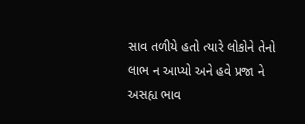સાવ તળીયે હતો ત્યારે લોકોને તેનો લાભ ન આપ્યો અને હવે પ્રજા ને અસહ્ય ભાવ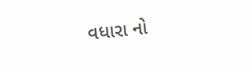વધારા નો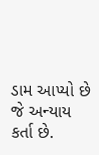ડામ આપ્યો છે જે અન્યાય કર્તા છે.